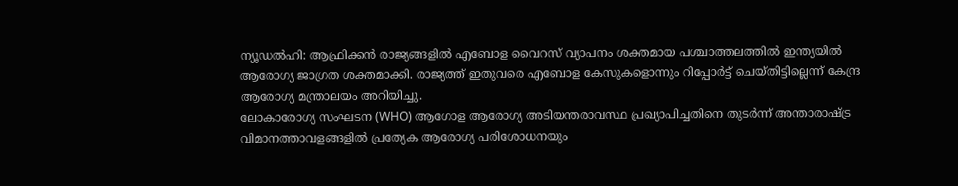ന്യൂഡൽഹി: ആഫ്രിക്കൻ രാജ്യങ്ങളിൽ എബോള വൈറസ് വ്യാപനം ശക്തമായ പശ്ചാത്തലത്തിൽ ഇന്ത്യയിൽ ആരോഗ്യ ജാഗ്രത ശക്തമാക്കി. രാജ്യത്ത് ഇതുവരെ എബോള കേസുകളൊന്നും റിപ്പോർട്ട് ചെയ്തിട്ടില്ലെന്ന് കേന്ദ്ര ആരോഗ്യ മന്ത്രാലയം അറിയിച്ചു.
ലോകാരോഗ്യ സംഘടന (WHO) ആഗോള ആരോഗ്യ അടിയന്തരാവസ്ഥ പ്രഖ്യാപിച്ചതിനെ തുടർന്ന് അന്താരാഷ്ട്ര വിമാനത്താവളങ്ങളിൽ പ്രത്യേക ആരോഗ്യ പരിശോധനയും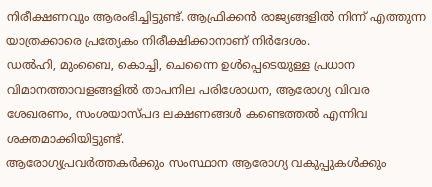നിരീക്ഷണവും ആരംഭിച്ചിട്ടുണ്ട്. ആഫ്രിക്കൻ രാജ്യങ്ങളിൽ നിന്ന് എത്തുന്ന യാത്രക്കാരെ പ്രത്യേകം നിരീക്ഷിക്കാനാണ് നിർദേശം.
ഡൽഹി, മുംബൈ, കൊച്ചി, ചെന്നൈ ഉൾപ്പെടെയുള്ള പ്രധാന വിമാനത്താവളങ്ങളിൽ താപനില പരിശോധന, ആരോഗ്യ വിവര ശേഖരണം, സംശയാസ്പദ ലക്ഷണങ്ങൾ കണ്ടെത്തൽ എന്നിവ ശക്തമാക്കിയിട്ടുണ്ട്.
ആരോഗ്യപ്രവർത്തകർക്കും സംസ്ഥാന ആരോഗ്യ വകുപ്പുകൾക്കും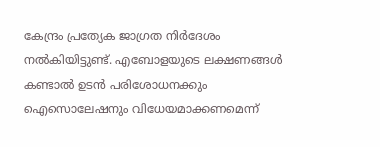കേന്ദ്രം പ്രത്യേക ജാഗ്രത നിർദേശം നൽകിയിട്ടുണ്ട്. എബോളയുടെ ലക്ഷണങ്ങൾ കണ്ടാൽ ഉടൻ പരിശോധനക്കും ഐസൊലേഷനും വിധേയമാക്കണമെന്ന്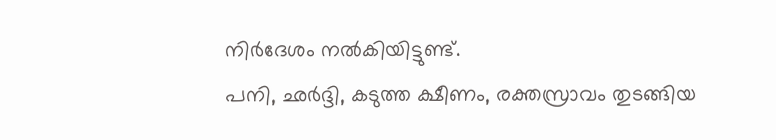നിർദേശം നൽകിയിട്ടുണ്ട്.
പനി, ഛർദ്ദി, കടുത്ത ക്ഷീണം, രക്തസ്രാവം തുടങ്ങിയ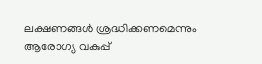ലക്ഷണങ്ങൾ ശ്രദ്ധിക്കണമെന്നും ആരോഗ്യ വകുപ്പ്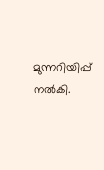മുന്നറിയിപ്പ് നൽകി.